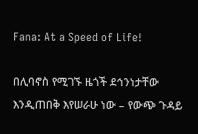Fana: At a Speed of Life!

በሊባኖስ የሚገኙ ዜጎች ደኅንነታቸው እንዲጠበቅ እየሠራሁ ነው – የውጭ ጉዳይ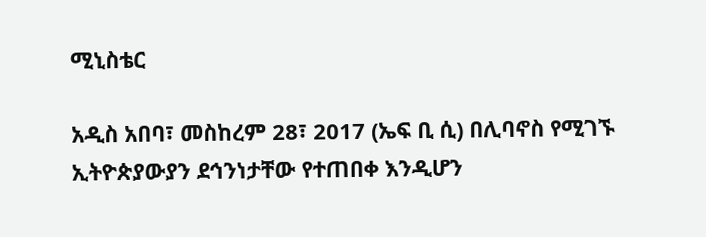ሚኒስቴር

አዲስ አበባ፣ መስከረም 28፣ 2017 (ኤፍ ቢ ሲ) በሊባኖስ የሚገኙ ኢትዮጵያውያን ደኅንነታቸው የተጠበቀ እንዲሆን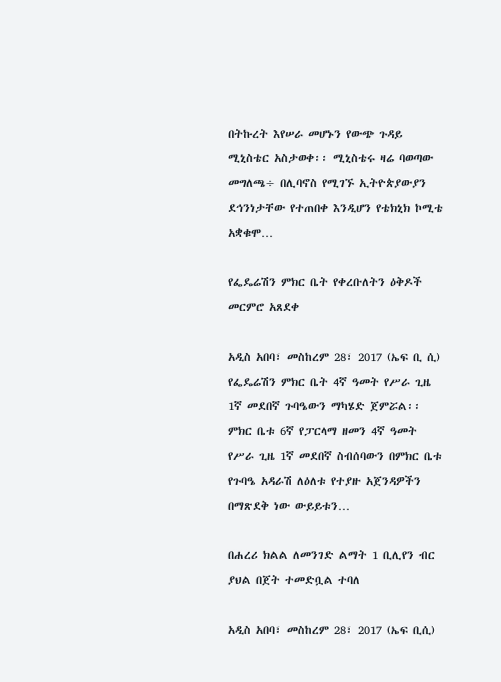በትኩረት እየሠራ መሆኑን የውጭ ጉዳይ ሚኒስቴር አስታወቀ፡፡ ሚኒስቴሩ ዛሬ ባወጣው መግለጫ÷ በሊባኖስ የሚገኙ ኢትዮጵያውያን ደኅንነታቸው የተጠበቀ እንዲሆን የቴክኒክ ኮሚቴ አቋቁሞ…

የፌዴሬሽን ምክር ቤት የቀረቡለትን ዕቅዶች መርምሮ አጸደቀ

አዲስ አበባ፣ መስከረም 28፣ 2017 (ኤፍ ቢ ሲ) የፌዴሬሽን ምክር ቤት 4ኛ ዓመት የሥራ ጊዜ 1ኛ መደበኛ ጉባዔውን ማካሄድ ጀምሯል፡፡ ምክር ቤቱ 6ኛ የፓርላማ ዘመን 4ኛ ዓመት የሥራ ጊዜ 1ኛ መደበኛ ስብሰባውን በምክር ቤቱ የጉባዔ አዳራሽ ለዕለቱ የተያዙ አጀንዳዎችን በማጽደቅ ነው ውይይቱን…

በሐረሪ ክልል ለመንገድ ልማት 1 ቢሊየን ብር ያህል በጀት ተመድቧል ተባለ

አዲስ አበባ፣ መስከረም 28፣ 2017 (ኤፍ ቢሲ)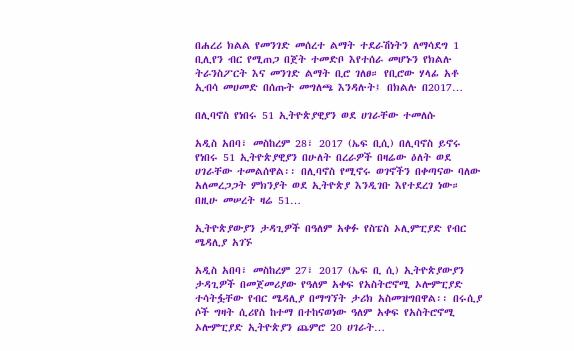በሐረሪ ክልል የመንገድ መሰረተ ልማት ተደራሽነትን ለማሳደግ 1 ቢሊየን ብር የሚጠጋ በጀት ተመድቦ እየተሰራ መሆኑን የክልሉ ትራንስፖርት እና መንገድ ልማት ቢሮ ገለፀ። የቢሮው ሃላፊ አቶ ኢብሳ መሀመድ በሰጡት መግለጫ እንዳሉት፤ በክልሉ በ2017…

በሊባኖስ የነበሩ 51 ኢትዮጵያዊያን ወደ ሀገራቸው ተመለሱ

አዲስ አበባ፣ መስከረም 28፣ 2017 (ኤፍ ቢሲ) በሊባኖስ ይኖሩ የነበሩ 51 ኢትዮጵያዊያን በሁለት በረራዎች በዛሬው ዕለት ወደ ሀገራቸው ተመልሰዋል፡፡ በሊባኖስ የሚኖሩ ወገኖችን በቀጣናው ባለው አለመረጋጋት ምክንያት ወደ ኢትዮጵያ እንዲገቡ እየተደረገ ነው። በዚሁ መሠረት ዛሬ 51…

ኢትዮጵያውያን ታዳጊዎች በዓለም አቀፉ የስፔስ ኦሊምፒያድ የብር ሜዳሊያ አገኙ

አዲስ አበባ፣ መስከረም 27፣ 2017 (ኤፍ ቢ ሲ) ኢትዮጵያውያን ታዳጊዎች በመጀመሪያው የዓለም አቀፍ የአስትሮኖሚ ኦሎምፒያድ ተሳትፏቸው የብር ሜዳሊያ በማግኘት ታሪክ አስመዝግበዋል፡፡ በሩሲያ ሶች ግዛት ሲሪየስ ከተማ በተከናወነው ዓለም አቀፍ የአስትሮኖሚ ኦሎምፒያድ ኢትዮጵያን ጨምሮ 20 ሀገራት…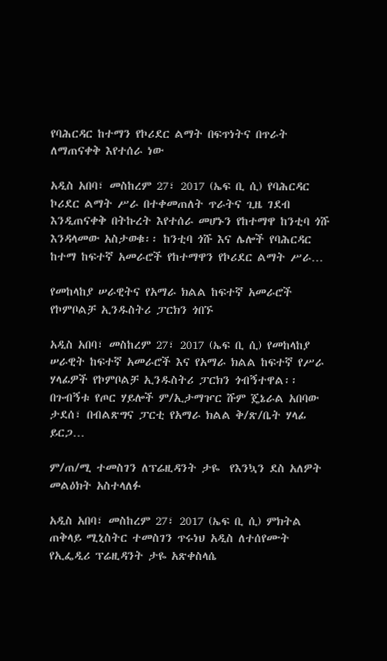የባሕርዳር ከተማን የኮሪደር ልማት በፍጥነትና በጥራት ለማጠናቀቅ እየተሰራ ነው

አዲስ አበባ፣ መስከረም 27፣ 2017 (ኤፍ ቢ ሲ) የባሕርዳር ኮሪደር ልማት ሥራ በተቀመጠለት ጥራትና ጊዜ ገደብ እንዲጠናቀቅ በትኩረት እየተሰራ መሆኑን የከተማዋ ከንቲባ ጎሹ እንዳላመው አስታወቁ፡፡ ከንቲባ ጎሹ እና ሌሎች የባሕርዳር ከተማ ከፍተኛ አመራሮች የከተማዋን የኮሪደር ልማት ሥራ…

የመከላከያ ሠራዊትና የአማራ ክልል ከፍተኛ አመራሮች የኮምቦልቻ ኢንዱስትሪ ፓርክን ጎበኙ

አዲስ አበባ፣ መስከረም 27፣ 2017 (ኤፍ ቢ ሲ) የመከላከያ ሠራዊት ከፍተኛ አመራሮች እና የአማራ ክልል ከፍተኛ የሥራ ሃላፊዎች የኮምቦልቻ ኢንዱስትሪ ፓርክን ጎብኝተዋል፡፡ በጉብኝቱ የጦር ሃይሎች ም/ኢታማዦር ሹም ጄኔራል አበባው ታደሰ፣ በብልጽግና ፓርቲ የአማራ ክልል ቅ/ጽ/ቤት ሃላፊ ይርጋ…

ም/ጠ/ሚ ተመስገን ለፕሬዚዳንት ታዬ  የእንኳን ደስ አለዎት መልዕክት አስተላለፉ

አዲስ አበባ፣ መስከረም 27፣ 2017 (ኤፍ ቢ ሲ) ምክትል ጠቅላይ ሚኒስትር ተመስገን ጥሩነህ አዲስ ለተሰየሙት የኢፌዲሪ ፕሬዚዳንት ታዬ አጽቀስላሴ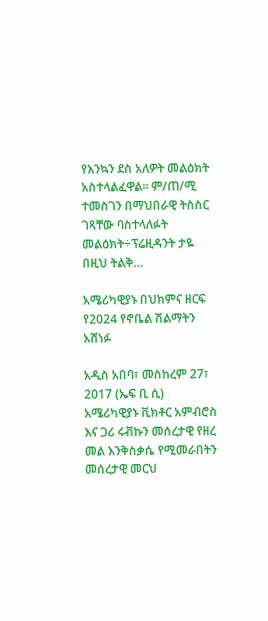የእንኳን ደስ አለዎት መልዕክት አስተላልፈዋል፡፡ ም/ጠ/ሚ ተመስገን በማህበራዊ ትስስር ገጻቸው ባስተላለፉት መልዕክት÷ፕሬዚዳንት ታዬ በዚህ ትልቅ…

አሜሪካዊያኑ በህክምና ዘርፍ የ2024 የኖቤል ሽልማትን አሸነፉ

አዲስ አበባ፣ መስከረም 27፣ 2017 (ኤፍ ቢ ሲ) አሜሪካዊያኑ ቪክቶር አምብሮስ እና ጋሪ ሩቭኩን መሰረታዊ የዘረ መል እንቅስቃሴ የሚመራበትን መሰረታዊ መርህ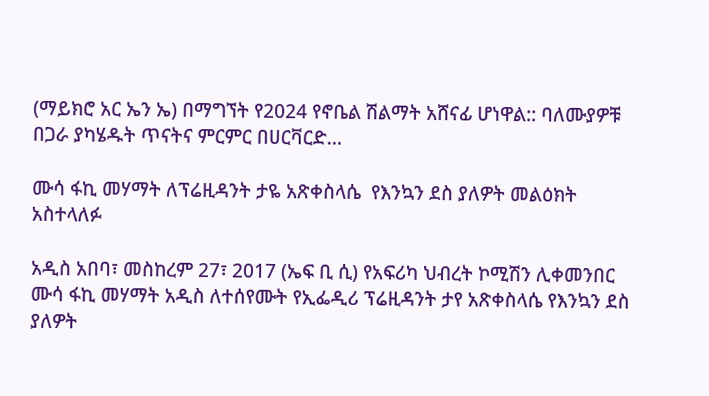(ማይክሮ አር ኤን ኤ) በማግኘት የ2024 የኖቤል ሽልማት አሸናፊ ሆነዋል:: ባለሙያዎቹ በጋራ ያካሄዱት ጥናትና ምርምር በሀርቫርድ…

ሙሳ ፋኪ መሃማት ለፕሬዚዳንት ታዬ አጽቀስላሴ  የእንኳን ደስ ያለዎት መልዕክት አስተላለፉ

አዲስ አበባ፣ መስከረም 27፣ 2017 (ኤፍ ቢ ሲ) የአፍሪካ ህብረት ኮሚሽን ሊቀመንበር ሙሳ ፋኪ መሃማት አዲስ ለተሰየሙት የኢፌዲሪ ፕሬዚዳንት ታየ አጽቀስላሴ የእንኳን ደስ ያለዎት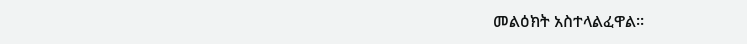መልዕክት አስተላልፈዋል፡፡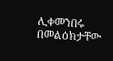ሊቀመንበሩ በመልዕክታቸው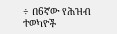÷ በ6ኛው የሕዝብ ተወካዮች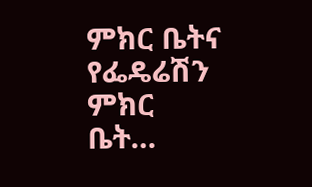ምክር ቤትና የፌዴሬሽን ምክር ቤት…